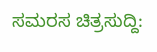ಸಮರಸ ಚಿತ್ರಸುದ್ದಿ: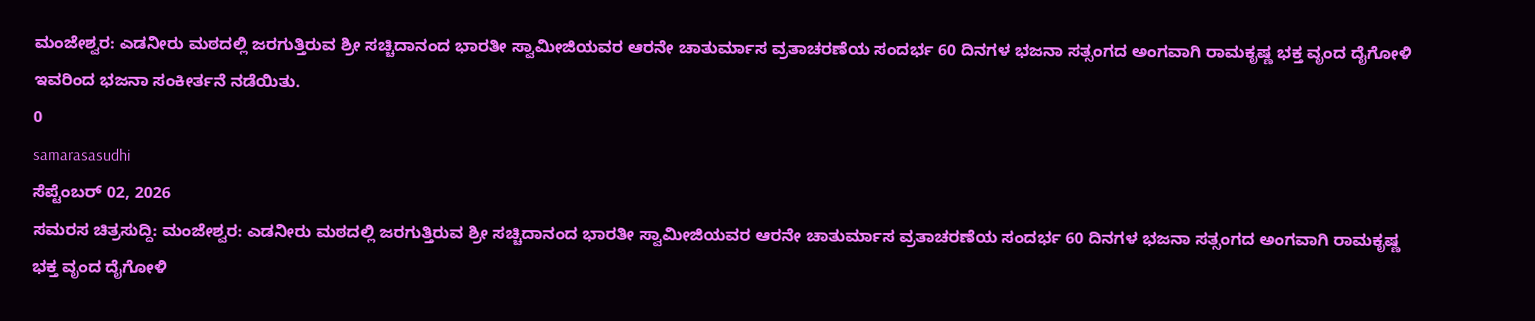ಮಂಜೇಶ್ವರ: ಎಡನೀರು ಮಠದಲ್ಲಿ ಜರಗುತ್ತಿರುವ ಶ್ರೀ ಸಚ್ಚಿದಾನಂದ ಭಾರತೀ ಸ್ವಾಮೀಜಿಯವರ ಆರನೇ ಚಾತುರ್ಮಾಸ ವ್ರತಾಚರಣೆಯ ಸಂದರ್ಭ 60 ದಿನಗಳ ಭಜನಾ ಸತ್ಸಂಗದ ಅಂಗವಾಗಿ ರಾಮಕೃಷ್ಣ ಭಕ್ತ ವೃಂದ ದೈಗೋಳಿ ಇವರಿಂದ ಭಜನಾ ಸಂಕೀರ್ತನೆ ನಡೆಯಿತು.
0
samarasasudhi
ಸೆಪ್ಟೆಂಬರ್ 02, 2026
ಸಮರಸ ಚಿತ್ರಸುದ್ದಿ: ಮಂಜೇಶ್ವರ: ಎಡನೀರು ಮಠದಲ್ಲಿ ಜರಗುತ್ತಿರುವ ಶ್ರೀ ಸಚ್ಚಿದಾನಂದ ಭಾರತೀ ಸ್ವಾಮೀಜಿಯವರ ಆರನೇ ಚಾತುರ್ಮಾಸ ವ್ರತಾಚರಣೆಯ ಸಂದರ್ಭ 60 ದಿನಗಳ ಭಜನಾ ಸತ್ಸಂಗದ ಅಂಗವಾಗಿ ರಾಮಕೃಷ್ಣ ಭಕ್ತ ವೃಂದ ದೈಗೋಳಿ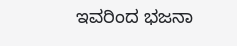ಇವರಿಂದ ಭಜನಾ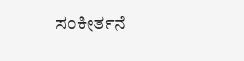ಸಂಕೀರ್ತನೆ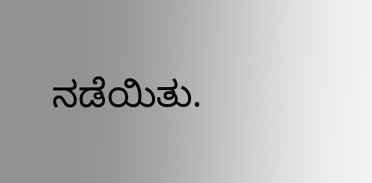ನಡೆಯಿತು.